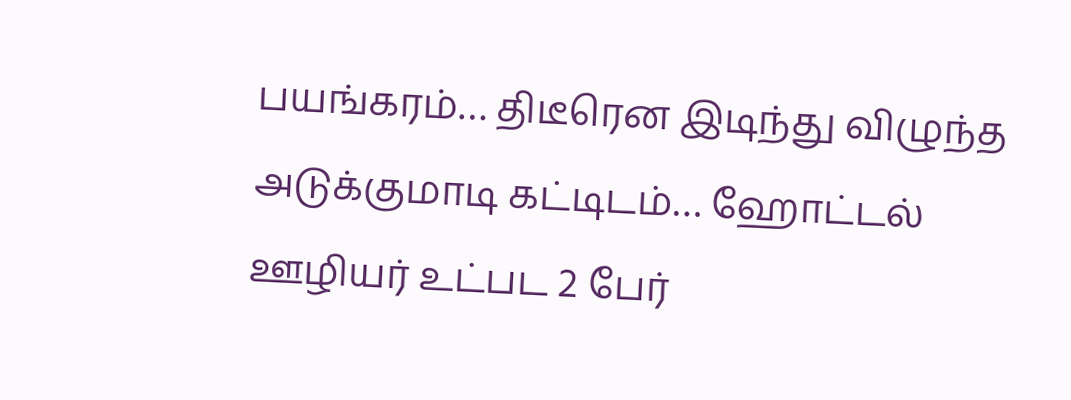பயங்கரம்… திடீரென இடிந்து விழுந்த அடுக்குமாடி கட்டிடம்… ஹோட்டல் ஊழியர் உட்பட 2 பேர்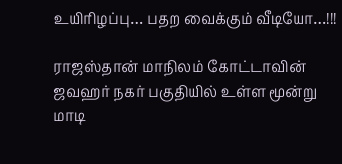உயிரிழப்பு… பதற வைக்கும் வீடியோ…!!!

ராஜஸ்தான் மாநிலம் கோட்டாவின் ஜவஹர் நகர் பகுதியில் உள்ள மூன்று மாடி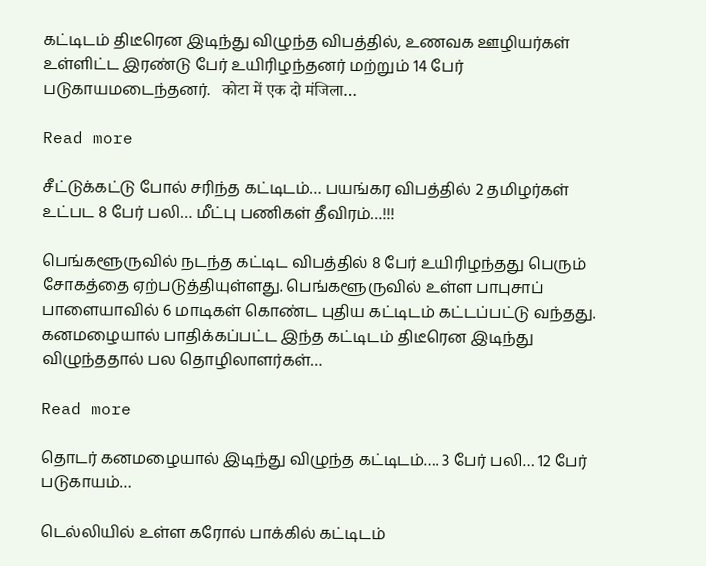கட்டிடம் திடீரென இடிந்து விழுந்த விபத்தில், உணவக ஊழியர்கள் உள்ளிட்ட இரண்டு பேர் உயிரிழந்தனர் மற்றும் 14 பேர் படுகாயமடைந்தனர்.   कोटा में एक दो मंजिला…

Read more

சீட்டுக்கட்டு போல் சரிந்த கட்டிடம்… பயங்கர விபத்தில் 2 தமிழர்கள் உட்பட 8 பேர் பலி… மீட்பு பணிகள் தீவிரம்…!!!

பெங்களூருவில் நடந்த கட்டிட விபத்தில் 8 பேர் உயிரிழந்தது பெரும் சோகத்தை ஏற்படுத்தியுள்ளது. பெங்களூருவில் உள்ள பாபுசாப் பாளையாவில் 6 மாடிகள் கொண்ட புதிய கட்டிடம் கட்டப்பட்டு வந்தது. கனமழையால் பாதிக்கப்பட்ட இந்த கட்டிடம் திடீரென இடிந்து விழுந்ததால் பல தொழிலாளர்கள்…

Read more

தொடர் கனமழையால் இடிந்து விழுந்த கட்டிடம்…. 3 பேர் பலி… 12 பேர் படுகாயம்…

டெல்லியில் உள்ள கரோல் பாக்கில் கட்டிடம்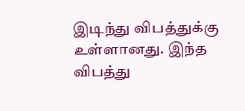இடிந்து விபத்துக்கு உள்ளானது. இந்த விபத்து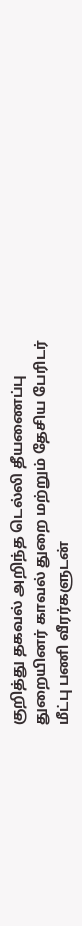குறித்து தகவல் அறிந்த டெல்லி தீயணைப்பு துறையினர் காவல் துறை மற்றும் தேசிய பேரிடர் மீட்பு பணி வீரர்களுடன்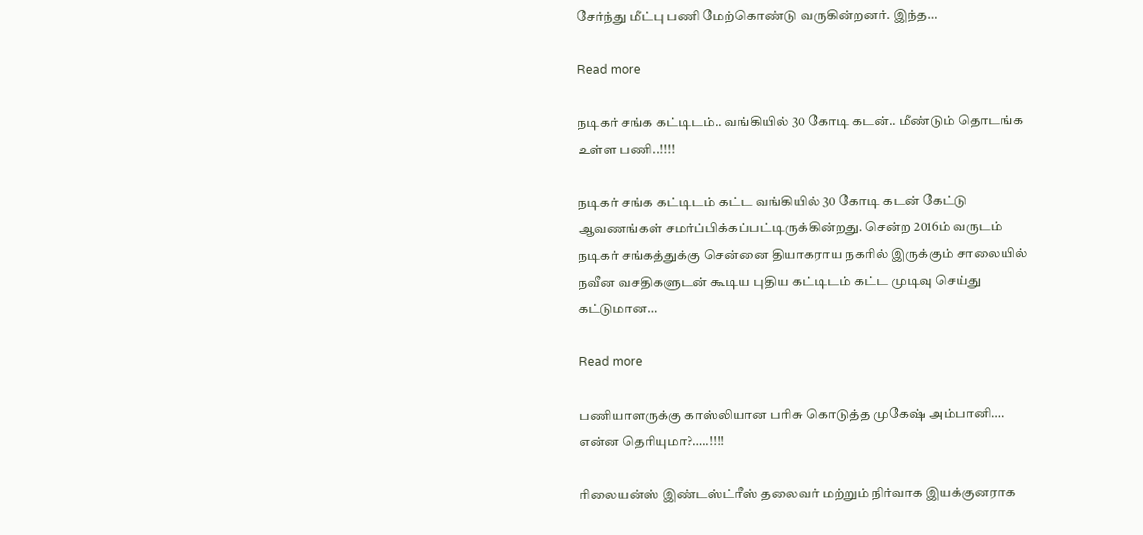சேர்ந்து மீட்பு பணி மேற்கொண்டு வருகின்றனர். இந்த…

Read more

நடிகர் சங்க கட்டிடம்.. வங்கியில் 30 கோடி கடன்.. மீண்டும் தொடங்க உள்ள பணி..!!!!

நடிகர் சங்க கட்டிடம் கட்ட வங்கியில் 30 கோடி கடன் கேட்டு ஆவணங்கள் சமர்ப்பிக்கப்பட்டிருக்கின்றது. சென்ற 2016ம் வருடம் நடிகர் சங்கத்துக்கு சென்னை தியாகராய நகரில் இருக்கும் சாலையில் நவீன வசதிகளுடன் கூடிய புதிய கட்டிடம் கட்ட முடிவு செய்து கட்டுமான…

Read more

பணியாளருக்கு காஸ்லியான பரிசு கொடுத்த முகேஷ் அம்பானி…. என்ன தெரியுமா?…..!!!!

ரிலையன்ஸ் இண்டஸ்ட்ரீஸ் தலைவர் மற்றும் நிர்வாக இயக்குனராக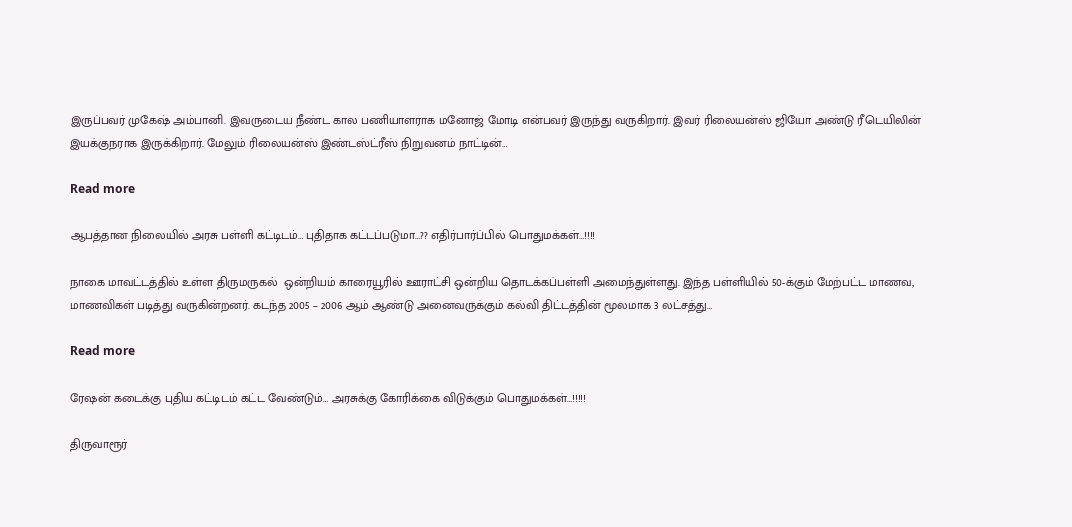இருப்பவர் முகேஷ் அம்பானி. இவருடைய நீண்ட கால பணியாளராக மனோஜ் மோடி என்பவர் இருந்து வருகிறார். இவர் ரிலையன்ஸ் ஜியோ அண்டு ரீடெயிலின் இயக்குநராக இருக்கிறார். மேலும் ரிலையன்ஸ் இண்டஸ்ட்ரீஸ் நிறுவனம் நாட்டின்…

Read more

ஆபத்தான நிலையில் அரசு பள்ளி கட்டிடம்… புதிதாக கட்டப்படுமா…?? எதிர்பார்ப்பில் பொதுமக்கள்…!!!!

நாகை மாவட்டத்தில் உள்ள திருமருகல்  ஒன்றியம் காரையூரில் ஊராட்சி ஒன்றிய தொடக்கப்பள்ளி அமைந்துள்ளது. இந்த பள்ளியில் 50-க்கும் மேற்பட்ட மாணவ, மாணவிகள் படித்து வருகின்றனர். கடந்த 2005 – 2006 ஆம் ஆண்டு அனைவருக்கும் கல்வி திட்டத்தின் மூலமாக 3 லட்சத்து…

Read more

ரேஷன் கடைக்கு புதிய கட்டிடம் கட்ட வேண்டும்… அரசுக்கு கோரிக்கை விடுக்கும் பொதுமக்கள்…!!!!!

திருவாரூர்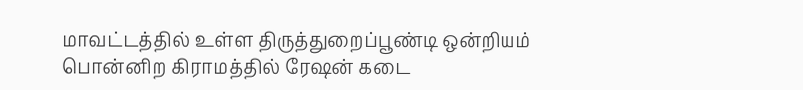மாவட்டத்தில் உள்ள திருத்துறைப்பூண்டி ஒன்றியம் பொன்னிற கிராமத்தில் ரேஷன் கடை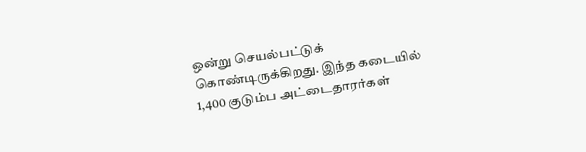ஒன்று செயல்பட்டுக் கொண்டிருக்கிறது. இந்த கடையில் 1,400 குடும்ப அட்டைதாரர்கள்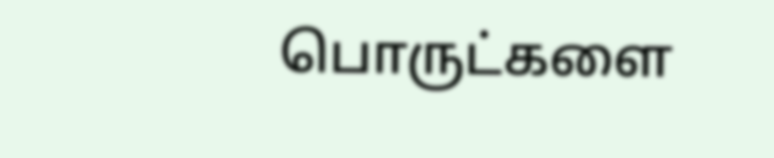பொருட்களை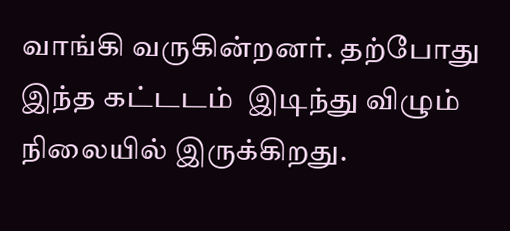வாங்கி வருகின்றனர். தற்போது இந்த கட்டடம்  இடிந்து விழும் நிலையில் இருக்கிறது.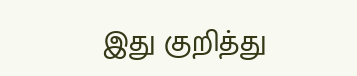இது குறித்து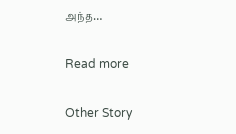அந்த…

Read more

Other Story